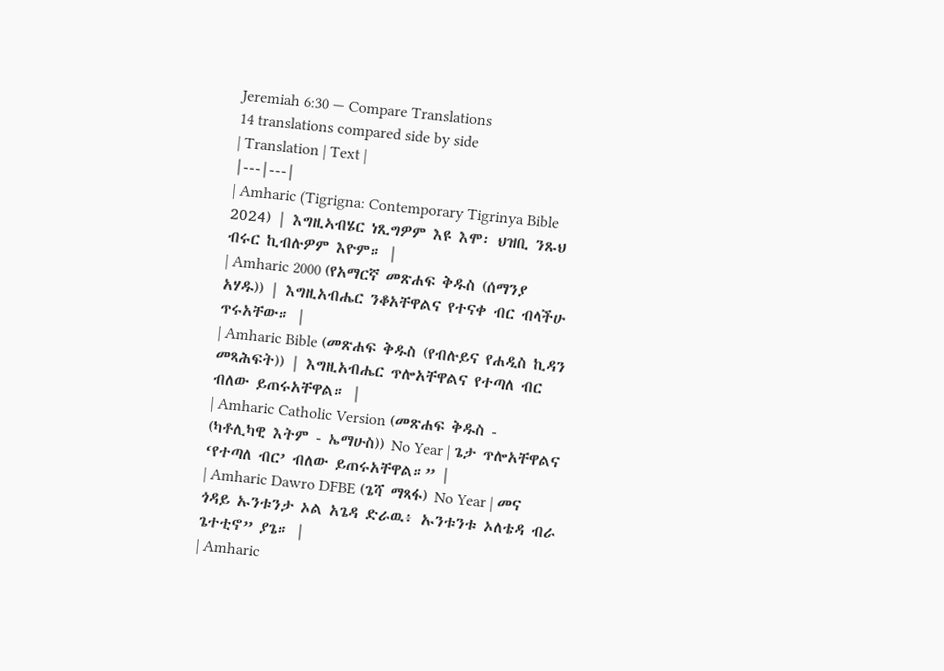Jeremiah 6:30 — Compare Translations
14 translations compared side by side
| Translation | Text |
|---|---|
| Amharic (Tigrigna: Contemporary Tigrinya Bible 2024) | እግዚኣብሄር ነጺግዎም እዩ እሞ፡ ህዝቢ ንጹህ ብሩር ኪብሉዎም እዮም። |
| Amharic 2000 (የአማርኛ መጽሐፍ ቅዱስ (ሰማንያ አሃዱ)) | እግዚአብሔር ንቆአቸዋልና የተናቀ ብር ብላችሁ ጥሩአቸው። |
| Amharic Bible (መጽሐፍ ቅዱስ (የብሉይና የሐዲስ ኪዳን መጻሕፍት)) | እግዚአብሔር ጥሎአቸዋልና የተጣለ ብር ብለው ይጠሩአቸዋል። |
| Amharic Catholic Version (መጽሐፍ ቅዱስ - (ካቶሊካዊ እትም - ኤማሁስ)) No Year | ጌታ ጥሎአቸዋልና ‘የተጣለ ብር’ ብለው ይጠሩአቸዋል።” |
| Amharic Dawro DFBE (ጌሻ ማጻፋ) No Year | መና ጎዳይ ኡንቱንታ ኦል አጌዳ ድራዉ፥ ኡንቱንቱ ኦለቴዳ ብራ ጌተቲኖ” ያጌ። |
| Amharic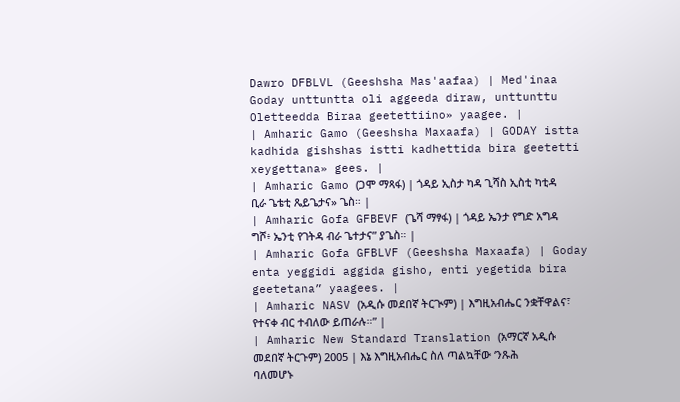Dawro DFBLVL (Geeshsha Mas'aafaa) | Med'inaa Goday unttuntta oli aggeeda diraw, unttunttu Oletteedda Biraa geetettiino» yaagee. |
| Amharic Gamo (Geeshsha Maxaafa) | GODAY istta kadhida gishshas istti kadhettida bira geetetti xeygettana» gees. |
| Amharic Gamo (ጋሞ ማጻፋ) | ጎዳይ ኢስታ ካዳ ጊሻስ ኢስቲ ካቲዳ ቢራ ጌቴቲ ጼይጌታና» ጌስ። |
| Amharic Gofa GFBEVF (ጌሻ ማፃፋ) | ጎዳይ ኤንታ የግድ አግዳ ግሾ፥ ኤንቲ የገትዳ ብራ ጌተታና” ያጌስ። |
| Amharic Gofa GFBLVF (Geeshsha Maxaafa) | Goday enta yeggidi aggida gisho, enti yegetida bira geetetana” yaagees. |
| Amharic NASV (አዲሱ መደበኛ ትርጒም) | እግዚአብሔር ንቋቸዋልና፣ የተናቀ ብር ተብለው ይጠራሉ።” |
| Amharic New Standard Translation (አማርኛ አዲሱ መደበኛ ትርጉም) 2005 | እኔ እግዚአብሔር ስለ ጣልኳቸው ‘ንጹሕ ባለመሆኑ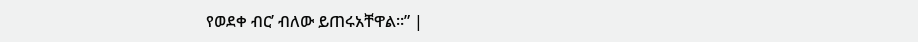የወደቀ ብር’ ብለው ይጠሩአቸዋል።” |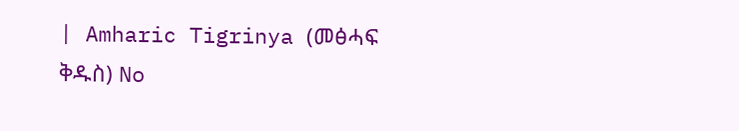| Amharic Tigrinya (መፅሓፍ ቅዱስ) No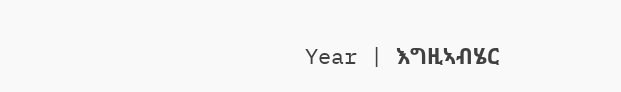Year | እግዚኣብሄር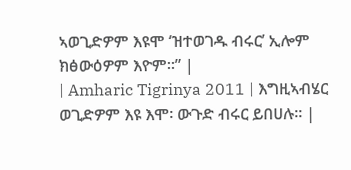ኣወጊድዎም እዩሞ ‘ዝተወገዱ ብሩር’ ኢሎም ክፅውዕዎም እዮም።” |
| Amharic Tigrinya 2011 | እግዚኣብሄር ወጊድዎም እዩ እሞ፡ ውጉድ ብሩር ይበሀሉ። |